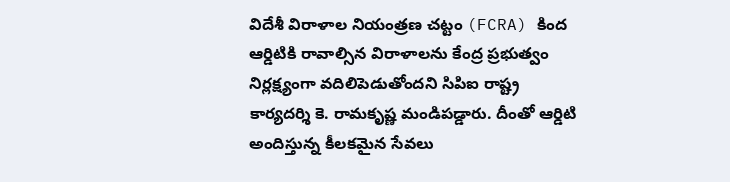విదేశీ విరాళాల నియంత్రణ చట్టం (FCRA) కింద ఆర్డిటికి రావాల్సిన విరాళాలను కేంద్ర ప్రభుత్వం నిర్లక్ష్యంగా వదిలిపెడుతోందని సిపిఐ రాష్ట్ర కార్యదర్శి కె. రామకృష్ణ మండిపడ్డారు. దీంతో ఆర్డిటి అందిస్తున్న కీలకమైన సేవలు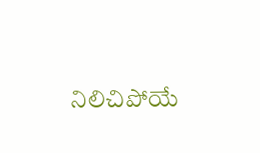నిలిచిపోయే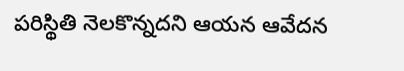పరిస్థితి నెలకొన్నదని ఆయన ఆవేదన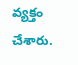వ్యక్తం చేశారు.